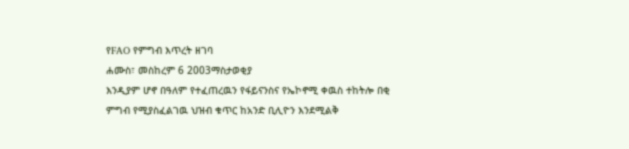የFAO የምግብ እጥረት ዘገባ
ሐሙስ፣ መስከረም 6 2003ማስታወቂያ
እንዲያም ሆኖ በዓለም የተፈጠረዉን የፋይናንስና የኤኮኖሚ ቀዉስ ተከትሎ በቂ ምግብ የሚያስፈልገዉ ህዝብ ቁጥር ከአንድ ቢሊዮን እንደሚልቅ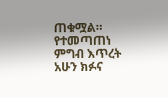ጠቁሟል። የተመጣጠነ ምግብ እጥረት አሁን ክፉና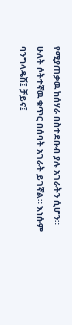የሚያጠቃዉ ከሰሃራ በስተደቡብ ያሉ አገራትን ሲሆን። ሁለት ሶትተኛዉ ቁጥር በሰባት አገራት ይገኛል። እነሱም ባንግላዴሽ፤ ቻይና፤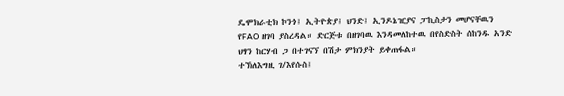ዴሞክራቲክ ኮንጎ፤ ኢትዮጵያ፤ ህንድ፤ ኢንዶኔዢያና ፓኪስታን መሆናቸዉን የFAO ዘገባ ያስረዳል። ድርጅቱ በዘገባዉ እንዳመለከተዉ በየስድስት ሰከንዱ አንድ ህፃን ከርሃብ ጋ በተገናኘ በሽታ ምክንያት ይቀጠፋል።
ተኽለእግዚ ገ/እየሱስ፤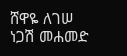ሸዋዬ ለገሠ
ነጋሽ መሐመድ